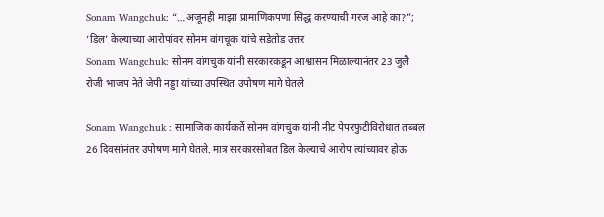Sonam Wangchuk: “…अजूनही माझा प्रामाणिकपणा सिद्ध करण्याची गरज आहे का?”; ‘डिल’ केल्याच्या आरोपांवर सोनम वांगचूक यांचे सडेतोड उत्तर
Sonam Wangchuk: सोनम वांगचुक यांनी सरकारकडून आश्वासन मिळाल्यानंतर 23 जुलै रोजी भाजप नेते जेपी नड्डा यांच्या उपस्थित उपोषण मागे घेतले

Sonam Wangchuk : सामाजिक कार्यकर्ते सोनम वांगचुक यांनी नीट पेपरफुटीविरोधात तब्बल 26 दिवसांनंतर उपोषण मागे घेतले. मात्र सरकारसोबत डिल केल्याचे आरोप त्यांच्यावर होऊ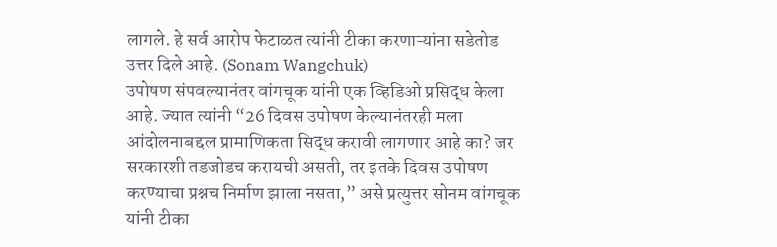लागले. हे सर्व आरोप फेटाळत त्यांनी टीका करणाऱ्यांना सडेतोड उत्तर दिले आहे. (Sonam Wangchuk)
उपोषण संपवल्यानंतर वांगचूक यांनी एक व्हिडिओ प्रसिद्ध केला आहे. ज्यात त्यांनी “26 दिवस उपोषण केल्यानंतरही मला आंदोलनाबद्दल प्रामाणिकता सिद्ध करावी लागणार आहे का? जर सरकारशी तडजोडच करायची असती, तर इतके दिवस उपोषण करण्याचा प्रश्नच निर्माण झाला नसता,” असे प्रत्युत्तर सोनम वांगचूक यांनी टीका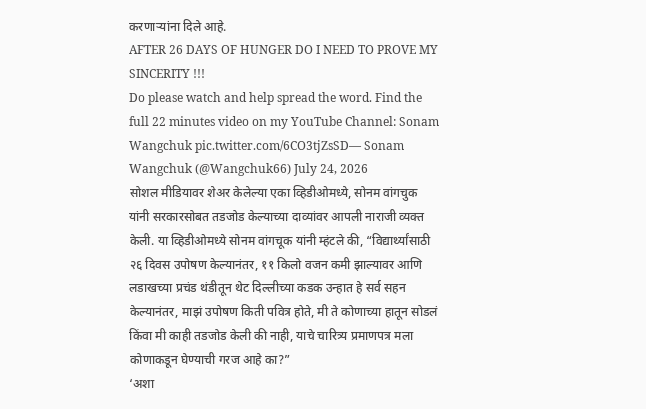करणाऱ्यांना दिले आहे.
AFTER 26 DAYS OF HUNGER DO I NEED TO PROVE MY SINCERITY !!!
Do please watch and help spread the word. Find the full 22 minutes video on my YouTube Channel: Sonam Wangchuk pic.twitter.com/6CO3tjZsSD— Sonam Wangchuk (@Wangchuk66) July 24, 2026
सोशल मीडियावर शेअर केलेल्या एका व्हिडीओमध्ये, सोनम वांगचुक यांनी सरकारसोबत तडजोड केल्याच्या दाव्यांवर आपली नाराजी व्यक्त केली. या व्हिडीओमध्ये सोनम वांगचूक यांनी म्हंटले की, “विद्यार्थ्यांसाठी २६ दिवस उपोषण केल्यानंतर, ११ किलो वजन कमी झाल्यावर आणि लडाखच्या प्रचंड थंडीतून थेट दिल्लीच्या कडक उन्हात हे सर्व सहन केल्यानंतर, माझं उपोषण किती पवित्र होते, मी ते कोणाच्या हातून सोडलं किंवा मी काही तडजोड केली की नाही, याचे चारित्र्य प्रमाणपत्र मला कोणाकडून घेण्याची गरज आहे का?”
‘अशा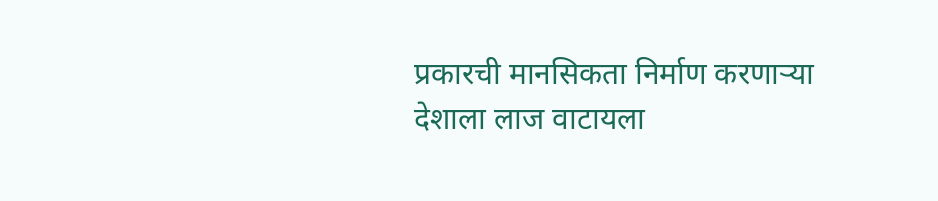प्रकारची मानसिकता निर्माण करणाऱ्या देशाला लाज वाटायला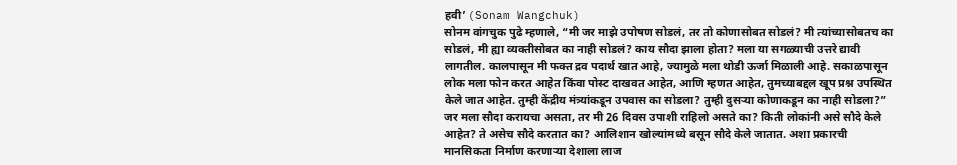हवी’ (Sonam Wangchuk)
सोनम वांगचुक पुढे म्हणाले, “मी जर माझे उपोषण सोडलं, तर तो कोणासोबत सोडलं? मी त्यांच्यासोबतच का सोडलं, मी ह्या व्यक्तीसोबत का नाही सोडलं? काय सौदा झाला होता? मला या सगळ्याची उत्तरे द्यावी लागतील. कालपासून मी फक्त द्रव पदार्थ खात आहे, ज्यामुळे मला थोडी ऊर्जा मिळाली आहे. सकाळपासून लोक मला फोन करत आहेत किंवा पोस्ट दाखवत आहेत, आणि म्हणत आहेत, तुमच्याबद्दल खूप प्रश्न उपस्थित केले जात आहेत. तुम्ही केंद्रीय मंत्र्यांकडून उपवास का सोडला? तुम्ही दुसऱ्या कोणाकडून का नाही सोडला?”
जर मला सौदा करायचा असता, तर मी 26 दिवस उपाशी राहिलो असते का? किती लोकांनी असे सौदे केले आहेत? ते असेच सौदे करतात का? आलिशान खोल्यांमध्ये बसून सौदे केले जातात. अशा प्रकारची मानसिकता निर्माण करणाऱ्या देशाला लाज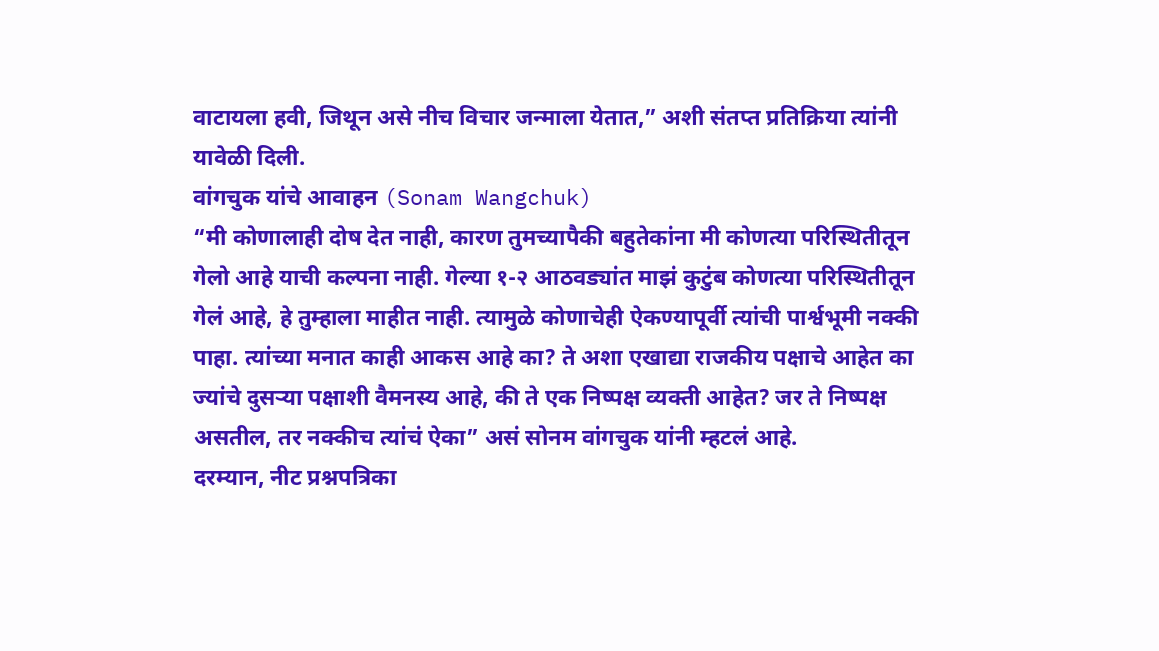वाटायला हवी, जिथून असे नीच विचार जन्माला येतात,” अशी संतप्त प्रतिक्रिया त्यांनी यावेळी दिली.
वांगचुक यांचे आवाहन (Sonam Wangchuk)
“मी कोणालाही दोष देत नाही, कारण तुमच्यापैकी बहुतेकांना मी कोणत्या परिस्थितीतून गेलो आहे याची कल्पना नाही. गेल्या १-२ आठवड्यांत माझं कुटुंब कोणत्या परिस्थितीतून गेलं आहे, हे तुम्हाला माहीत नाही. त्यामुळे कोणाचेही ऐकण्यापूर्वी त्यांची पार्श्वभूमी नक्की पाहा. त्यांच्या मनात काही आकस आहे का? ते अशा एखाद्या राजकीय पक्षाचे आहेत का ज्यांचे दुसऱ्या पक्षाशी वैमनस्य आहे, की ते एक निष्पक्ष व्यक्ती आहेत? जर ते निष्पक्ष असतील, तर नक्कीच त्यांचं ऐका” असं सोनम वांगचुक यांनी म्हटलं आहे.
दरम्यान, नीट प्रश्नपत्रिका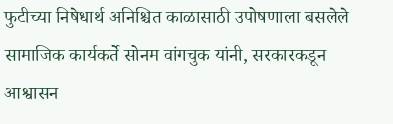फुटीच्या निषेधार्थ अनिश्चित काळासाठी उपोषणाला बसलेले सामाजिक कार्यकर्ते सोनम वांगचुक यांनी, सरकारकडून आश्वासन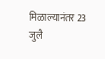मिळाल्यानंतर 23 जुलै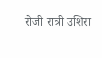रोजी रात्री उशिरा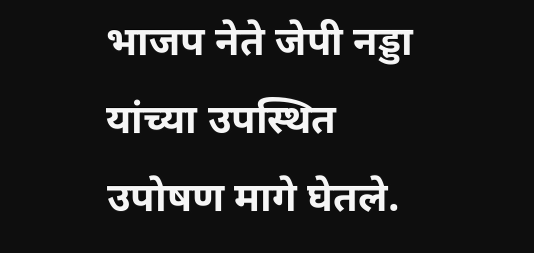भाजप नेते जेपी नड्डा यांच्या उपस्थित उपोषण मागे घेतले.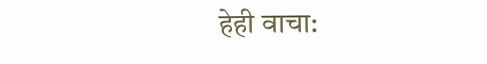हेही वाचा: